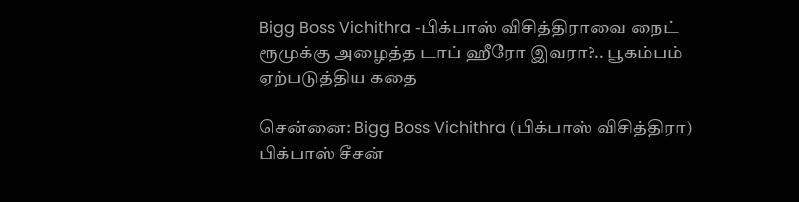Bigg Boss Vichithra -பிக்பாஸ் விசித்திராவை நைட் ரூமுக்கு அழைத்த டாப் ஹீரோ இவரா?.. பூகம்பம் ஏற்படுத்திய கதை

சென்னை: Bigg Boss Vichithra (பிக்பாஸ் விசித்திரா) பிக்பாஸ் சீசன்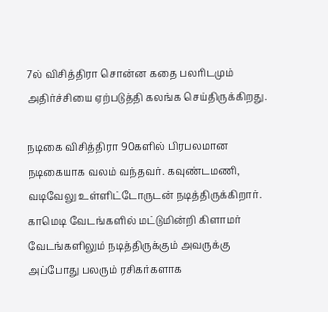7ல் விசித்திரா சொன்ன கதை பலரிடமும் அதிர்ச்சியை ஏற்படுத்தி கலங்க செய்திருக்கிறது.

நடிகை விசித்திரா 90களில் பிரபலமான நடிகையாக வலம் வந்தவர். கவுண்டமணி, வடிவேலு உள்ளிட்டோருடன் நடித்திருக்கிறார். காமெடி வேடங்களில் மட்டுமின்றி கிளாமர் வேடங்களிலும் நடித்திருக்கும் அவருக்கு அப்போது பலரும் ரசிகர்களாக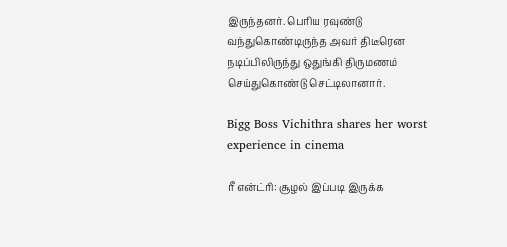இருந்தனர். பெரிய ரவுண்டு வந்துகொண்டிருந்த அவர் திடீரென நடிப்பிலிருந்து ஒதுங்கி திருமணம் செய்துகொண்டு செட்டிலானார்.

Bigg Boss Vichithra shares her worst experience in cinema

ரீ என்ட்ரி: சூழல் இப்படி இருக்க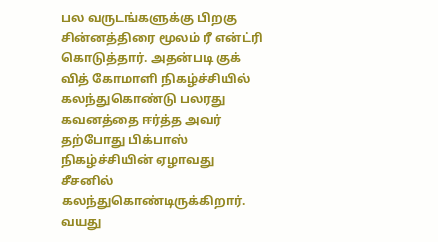பல வருடங்களுக்கு பிறகு சின்னத்திரை மூலம் ரீ என்ட்ரி கொடுத்தார். அதன்படி குக் வித் கோமாளி நிகழ்ச்சியில் கலந்துகொண்டு பலரது கவனத்தை ஈர்த்த அவர் தற்போது பிக்பாஸ் நிகழ்ச்சியின் ஏழாவது சீசனில் கலந்துகொண்டிருக்கிறார். வயது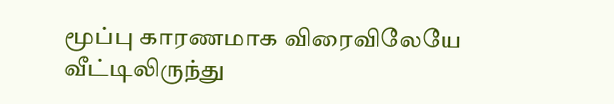மூப்பு காரணமாக விரைவிலேயே வீட்டிலிருந்து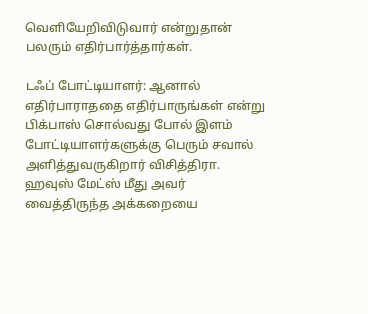வெளியேறிவிடுவார் என்றுதான் பலரும் எதிர்பார்த்தார்கள்.

டஃப் போட்டியாளர்: ஆனால் எதிர்பாராததை எதிர்பாருங்கள் என்று பிக்பாஸ் சொல்வது போல் இளம் போட்டியாளர்களுக்கு பெரும் சவால் அளித்துவருகிறார் விசித்திரா. ஹவுஸ் மேட்ஸ் மீது அவர் வைத்திருந்த அக்கறையை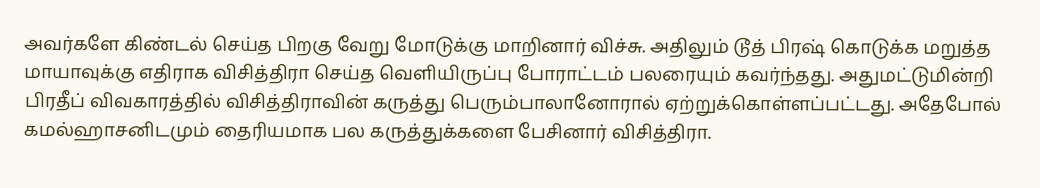அவர்களே கிண்டல் செய்த பிறகு வேறு மோடுக்கு மாறினார் விச்சு. அதிலும் டூத் பிரஷ் கொடுக்க மறுத்த மாயாவுக்கு எதிராக விசித்திரா செய்த வெளியிருப்பு போராட்டம் பலரையும் கவர்ந்தது. அதுமட்டுமின்றி பிரதீப் விவகாரத்தில் விசித்திராவின் கருத்து பெரும்பாலானோரால் ஏற்றுக்கொள்ளப்பட்டது. அதேபோல் கமல்ஹாசனிடமும் தைரியமாக பல கருத்துக்களை பேசினார் விசித்திரா.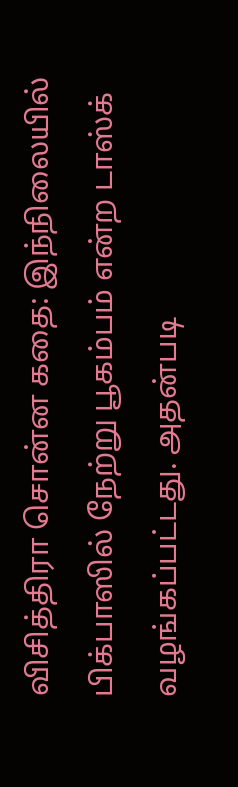விசித்திரா சொன்ன கதை: இந்நிலையில் பிக்பாஸில் நேற்று பூகம்பம் என்ற டாஸ்க் வழங்கப்பட்டது. அதன்படி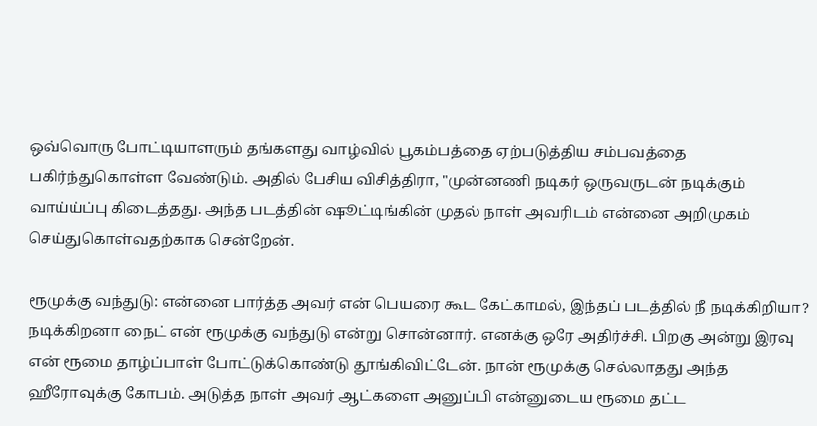ஒவ்வொரு போட்டியாளரும் தங்களது வாழ்வில் பூகம்பத்தை ஏற்படுத்திய சம்பவத்தை பகிர்ந்துகொள்ள வேண்டும். அதில் பேசிய விசித்திரா, "முன்னணி நடிகர் ஒருவருடன் நடிக்கும் வாய்ய்ப்பு கிடைத்தது. அந்த படத்தின் ஷூட்டிங்கின் முதல் நாள் அவரிடம் என்னை அறிமுகம் செய்துகொள்வதற்காக சென்றேன்.

ரூமுக்கு வந்துடு: என்னை பார்த்த அவர் என் பெயரை கூட கேட்காமல், இந்தப் படத்தில் நீ நடிக்கிறியா? நடிக்கிறனா நைட் என் ரூமுக்கு வந்துடு என்று சொன்னார். எனக்கு ஒரே அதிர்ச்சி. பிறகு அன்று இரவு என் ரூமை தாழ்ப்பாள் போட்டுக்கொண்டு தூங்கிவிட்டேன். நான் ரூமுக்கு செல்லாதது அந்த ஹீரோவுக்கு கோபம். அடுத்த நாள் அவர் ஆட்களை அனுப்பி என்னுடைய ரூமை தட்ட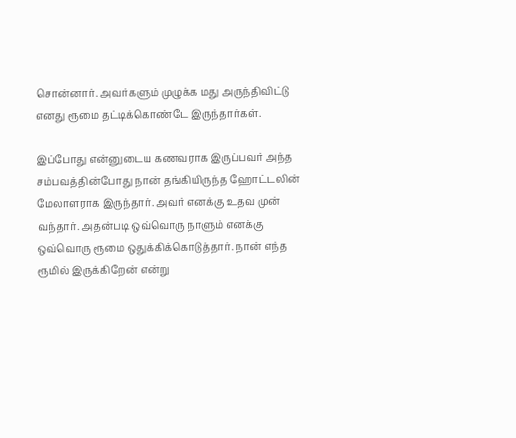சொன்னார். அவர்களும் முழுக்க மது அருந்திவிட்டு எனது ரூமை தட்டிக்கொண்டே இருந்தார்கள்.

இப்போது என்னுடைய கணவராக இருப்பவர் அந்த சம்பவத்தின்போது நான் தங்கியிருந்த ஹோட்டலின் மேலாளராக இருந்தார். அவர் எனக்கு உதவ முன் வந்தார். அதன்படி ஒவ்வொரு நாளும் எனக்கு ஒவ்வொரு ரூமை ஒதுக்கிக்கொடுத்தார். நான் எந்த ரூமில் இருக்கிறேன் என்று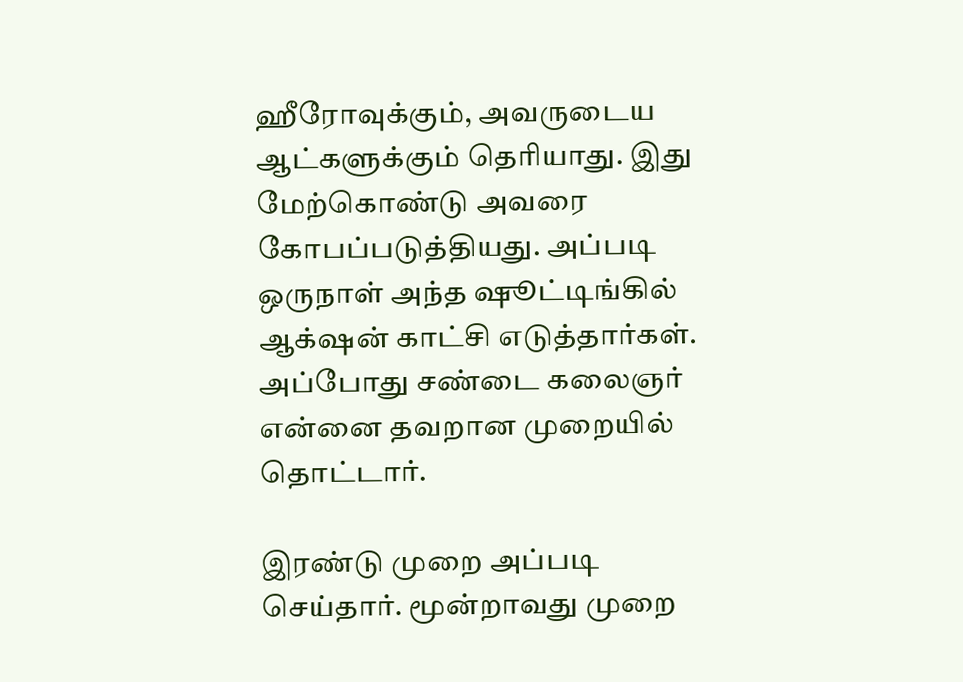ஹீரோவுக்கும், அவருடைய ஆட்களுக்கும் தெரியாது. இது மேற்கொண்டு அவரை கோபப்படுத்தியது. அப்படி ஒருநாள் அந்த ஷூட்டிங்கில் ஆக்‌ஷன் காட்சி எடுத்தார்கள். அப்போது சண்டை கலைஞர் என்னை தவறான முறையில் தொட்டார்.

இரண்டு முறை அப்படி செய்தார். மூன்றாவது முறை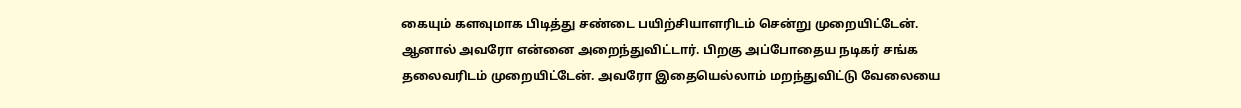கையும் களவுமாக பிடித்து சண்டை பயிற்சியாளரிடம் சென்று முறையிட்டேன். ஆனால் அவரோ என்னை அறைந்துவிட்டார். பிறகு அப்போதைய நடிகர் சங்க தலைவரிடம் முறையிட்டேன். அவரோ இதையெல்லாம் மறந்துவிட்டு வேலையை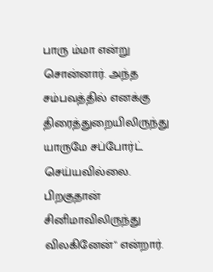பாரு ம்மா என்று சொன்னார். அந்த சம்பவத்தில் எனக்கு திரைத்துறையிலிருந்து யாருமே சப்போர்ட் செய்யவில்லை. பிறகுதான் சினிமாவிலிருந்து விலகினேன்" என்றார்.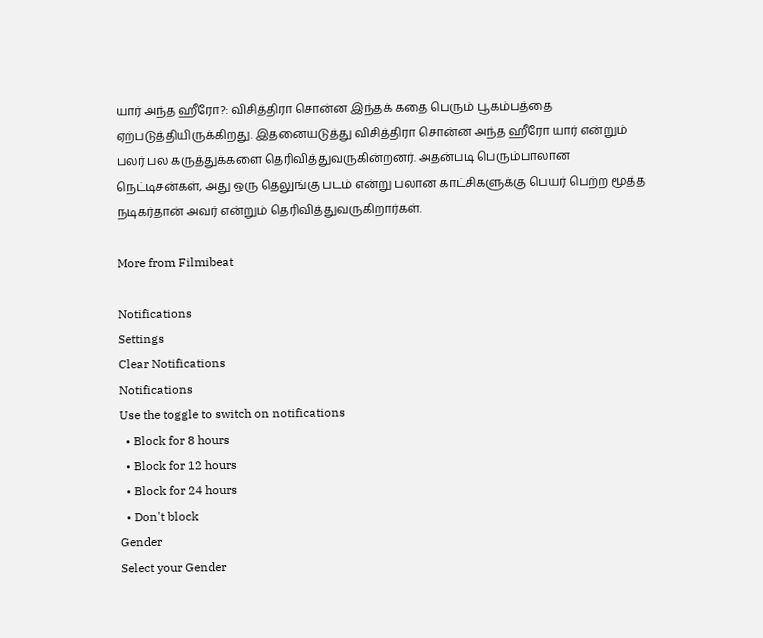யார் அந்த ஹீரோ?: விசித்திரா சொன்ன இந்தக் கதை பெரும் பூகம்பத்தை ஏற்படுத்தியிருக்கிறது. இதனையடுத்து விசித்திரா சொன்ன அந்த ஹீரோ யார் என்றும் பலர் பல கருத்துக்களை தெரிவித்துவருகின்றனர். அதன்படி பெரும்பாலான நெட்டிசன்கள், அது ஒரு தெலுங்கு படம் என்று பலான காட்சிகளுக்கு பெயர் பெற்ற மூத்த நடிகர்தான் அவர் என்றும் தெரிவித்துவருகிறார்கள்.

More from Filmibeat

Notifications
Settings
Clear Notifications
Notifications
Use the toggle to switch on notifications
  • Block for 8 hours
  • Block for 12 hours
  • Block for 24 hours
  • Don't block
Gender
Select your Gender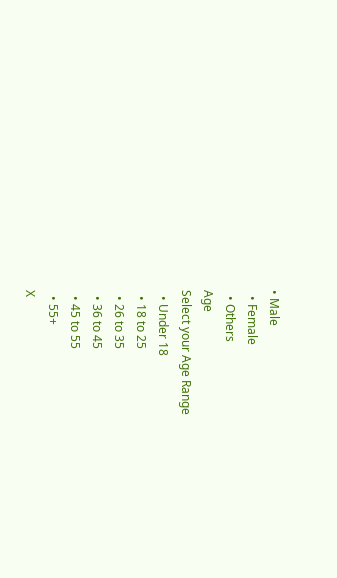• Male
  • Female
  • Others
Age
Select your Age Range
  • Under 18
  • 18 to 25
  • 26 to 35
  • 36 to 45
  • 45 to 55
  • 55+
X